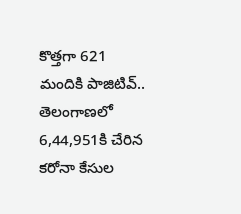కొత్తగా 621 మందికి పాజిటివ్.. తెలంగాణలో 6,44,951కి చేరిన కరోనా కేసుల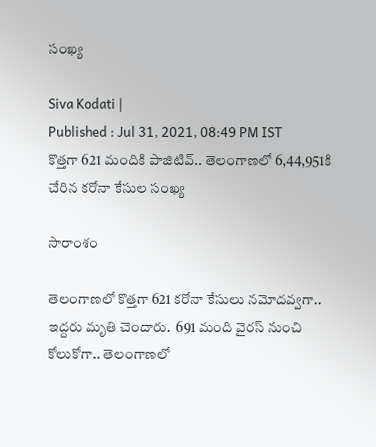సంఖ్య

Siva Kodati |
Published : Jul 31, 2021, 08:49 PM IST
కొత్తగా 621 మందికి పాజిటివ్.. తెలంగాణలో 6,44,951కి చేరిన కరోనా కేసుల సంఖ్య

సారాంశం

తెలంగాణలో కొత్తగా 621 కరోనా కేసులు నమోదవ్వగా.. ఇద్దరు మృతి చెందారు.  691 మంది వైరస్ నుంచి కోలుకోగా.. తెలంగాణలో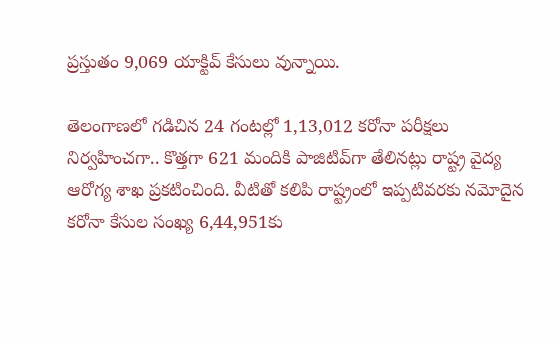ప్రస్తుతం 9,069 యాక్టివ్‌ కేసులు వున్నాయి.

తెలంగాణలో గడిచిన 24 గంటల్లో 1,13,012 కరోనా పరీక్షలు నిర్వహించగా.. కొత్తగా 621 మందికి పాజిటివ్‌గా తేలినట్లు రాష్ట్ర వైద్య ఆరోగ్య శాఖ ప్రకటించింది. వీటితో కలిపి రాష్ట్రంలో ఇప్పటివరకు నమోదైన కరోనా కేసుల సంఖ్య 6,44,951కు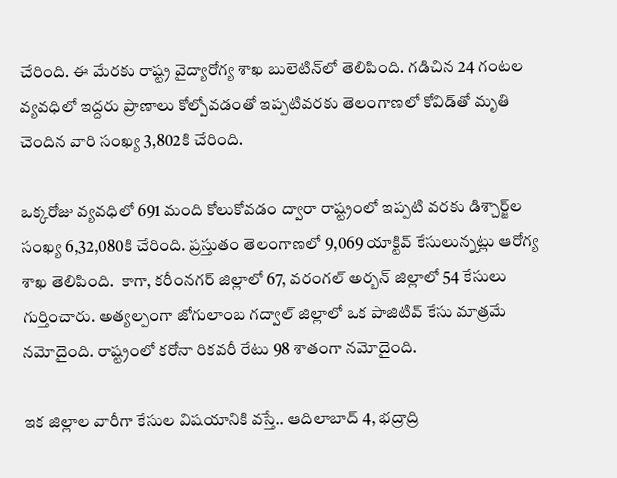చేరింది. ఈ మేరకు రాష్ట్ర వైద్యారోగ్య శాఖ బులెటిన్‌‌లో తెలిపింది. గడిచిన 24 గంటల వ్యవధిలో ఇద్దరు ప్రాణాలు కోల్పోవడంతో ఇప్పటివరకు తెలంగాణలో కోవిడ్‌తో మృతి చెందిన వారి సంఖ్య 3,802కి చేరింది.

ఒక్కరోజు వ్యవధిలో 691 మంది కోలుకోవడం ద్వారా రాష్ట్రంలో ఇప్పటి వరకు డిశ్చార్జ్‌ల సంఖ్య 6,32,080కి చేరింది. ప్రస్తుతం తెలంగాణలో 9,069 యాక్టివ్‌ కేసులున్నట్లు ఆరోగ్య శాఖ తెలిపింది.  కాగా, కరీంనగర్ జిల్లాలో 67, వరంగల్ అర్బన్ జిల్లాలో 54 కేసులు గుర్తించారు. అత్యల్పంగా జోగులాంబ గద్వాల్ జిల్లాలో ఒక పాజిటివ్ కేసు మాత్రమే నమోదైంది. రాష్ట్రంలో కరోనా రికవరీ రేటు 98 శాతంగా నమోదైంది.

ఇక జిల్లాల వారీగా కేసుల విషయానికి వస్తే.. ఆదిలాబాద్ 4, భద్రాద్రి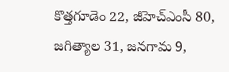కొత్తగూడెం 22, జీహెచ్ఎంసీ 80, జగిత్యాల 31, జనగామ 9,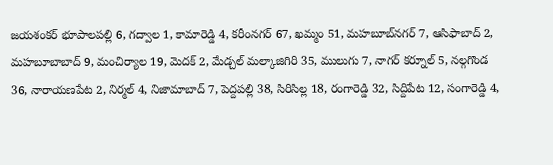జయశంకర్ భూపాలపల్లి 6, గద్వాల 1, కామారెడ్డి 4, కరీంనగర్ 67, ఖమ్మం 51, మహబూబ్‌నగర్ 7, ఆసిఫాబాద్ 2, మహబూబాబాద్ 9, మంచిర్యాల 19, మెదక్ 2, మేడ్చల్ మల్కాజిగిరి 35, ములుగు 7, నాగర్ కర్నూల్ 5, నల్గగొండ 36, నారాయణపేట 2, నిర్మల్ 4, నిజామాబాద్ 7, పెద్దపల్లి 38, సిరిసిల్ల 18, రంగారెడ్డి 32, సిద్దిపేట 12, సంగారెడ్డి 4,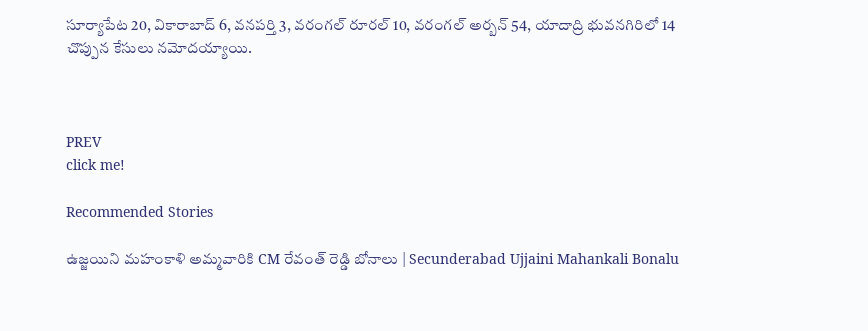సూర్యాపేట 20, వికారాబాద్ 6, వనపర్తి 3, వరంగల్ రూరల్ 10, వరంగల్ అర్బన్ 54, యాదాద్రి భువనగిరిలో 14 చొప్పున కేసులు నమోదయ్యాయి.



PREV
click me!

Recommended Stories

ఉజ్జయిని మహంకాళి అమ్మవారికి CM రేవంత్ రెడ్డి బోనాలు | Secunderabad Ujjaini Mahankali Bonalu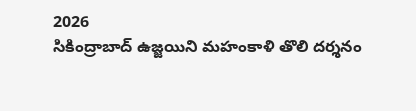2026
సికింద్రాబాద్ ఉజ్జయిని మహంకాళి తొలి దర్శనం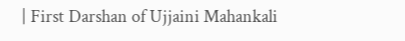| First Darshan of Ujjaini Mahankali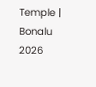Temple | Bonalu 2026